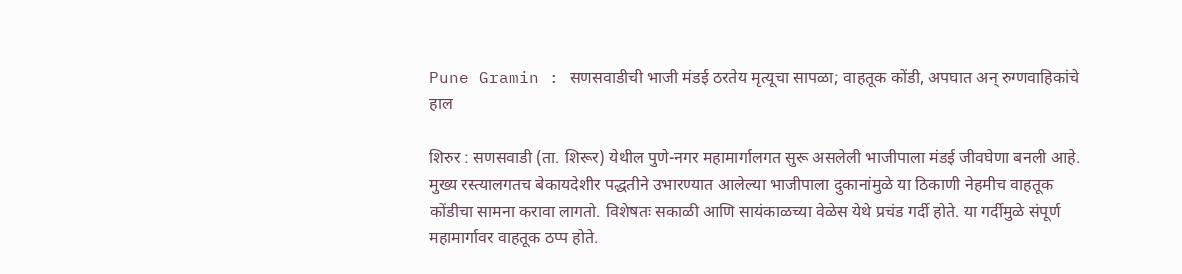Pune Gramin : सणसवाडीची भाजी मंडई ठरतेय मृत्यूचा सापळा; वाहतूक कोंडी, अपघात अन् रुग्णवाहिकांचे हाल

शिरुर : सणसवाडी (ता. शिरूर) येथील पुणे-नगर महामार्गालगत सुरू असलेली भाजीपाला मंडई जीवघेणा बनली आहे. मुख्य रस्त्यालगतच बेकायदेशीर पद्धतीने उभारण्यात आलेल्या भाजीपाला दुकानांमुळे या ठिकाणी नेहमीच वाहतूक कोंडीचा सामना करावा लागतो. विशेषतः सकाळी आणि सायंकाळच्या वेळेस येथे प्रचंड गर्दी होते. या गर्दीमुळे संपूर्ण महामार्गावर वाहतूक ठप्प होते.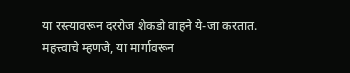या रस्त्यावरून दररोज शेकडो वाहने ये-जा करतात. महत्त्वाचे म्हणजे, या मार्गावरून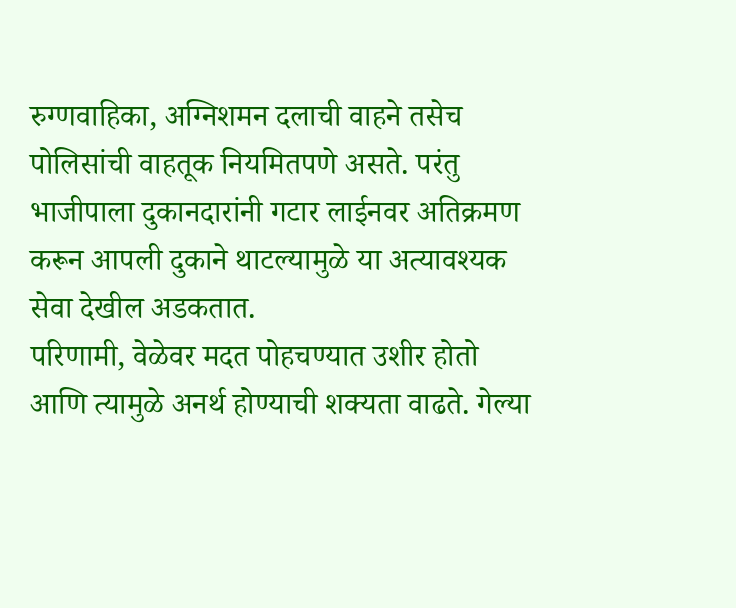रुग्णवाहिका, अग्निशमन दलाची वाहने तसेच पोलिसांची वाहतूक नियमितपणे असते. परंतु भाजीपाला दुकानदारांनी गटार लाईनवर अतिक्रमण करून आपली दुकाने थाटल्यामुळे या अत्यावश्यक सेवा देखील अडकतात.
परिणामी, वेळेवर मदत पोहचण्यात उशीर होतो आणि त्यामुळे अनर्थ होण्याची शक्यता वाढते. गेल्या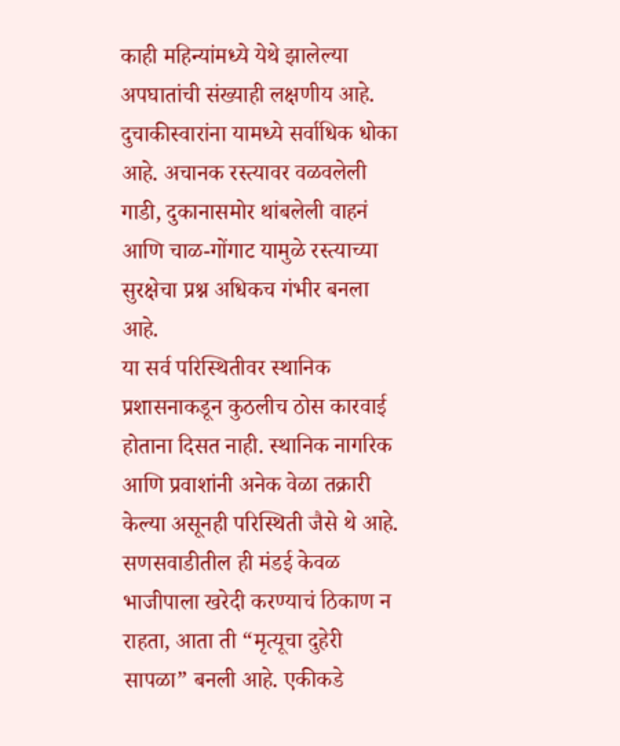काही महिन्यांमध्ये येथे झालेल्या अपघातांची संख्याही लक्षणीय आहे. दुचाकीस्वारांना यामध्ये सर्वाधिक धोका आहे. अचानक रस्त्यावर वळवलेली गाडी, दुकानासमोर थांबलेली वाहनं आणि चाळ-गोंगाट यामुळे रस्त्याच्या सुरक्षेचा प्रश्न अधिकच गंभीर बनला आहे.
या सर्व परिस्थितीवर स्थानिक प्रशासनाकडून कुठलीच ठोस कारवाई होताना दिसत नाही. स्थानिक नागरिक आणि प्रवाशांनी अनेक वेळा तक्रारी केल्या असूनही परिस्थिती जैसे थे आहे.
सणसवाडीतील ही मंडई केवळ भाजीपाला खरेदी करण्याचं ठिकाण न राहता, आता ती “मृत्यूचा दुहेरी सापळा” बनली आहे. एकीकडे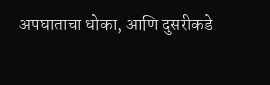अपघाताचा धोका, आणि दुसरीकडे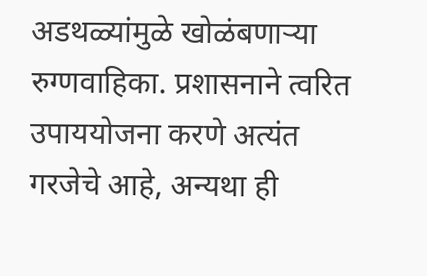अडथळ्यांमुळे खोळंबणाऱ्या रुग्णवाहिका. प्रशासनाने त्वरित उपाययोजना करणे अत्यंत गरजेचे आहे, अन्यथा ही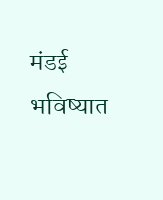मंडई भविष्यात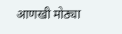आणखी मोठ्या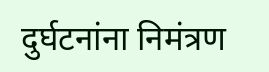दुर्घटनांना निमंत्रण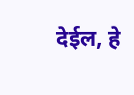देईल, हे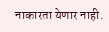नाकारता येणार नाही.